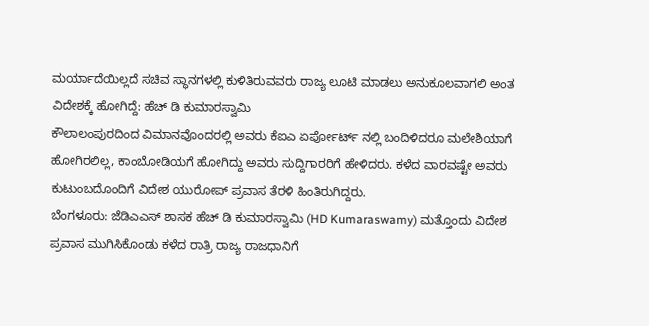ಮರ್ಯಾದೆಯಿಲ್ಲದೆ ಸಚಿವ ಸ್ಥಾನಗಳಲ್ಲಿ ಕುಳಿತಿರುವವರು ರಾಜ್ಯ ಲೂಟಿ ಮಾಡಲು ಅನುಕೂಲವಾಗಲಿ ಅಂತ ವಿದೇಶಕ್ಕೆ ಹೋಗಿದ್ದೆ: ಹೆಚ್ ಡಿ ಕುಮಾರಸ್ವಾಮಿ
ಕೌಲಾಲಂಪುರದಿಂದ ವಿಮಾನವೊಂದರಲ್ಲಿ ಅವರು ಕೆಐಎ ಏರ್ಪೋರ್ಟ್ ನಲ್ಲಿ ಬಂದಿಳಿದರೂ ಮಲೇಶಿಯಾಗೆ ಹೋಗಿರಲಿಲ್ಲ, ಕಾಂಬೋಡಿಯಗೆ ಹೋಗಿದ್ದು ಅವರು ಸುದ್ದಿಗಾರರಿಗೆ ಹೇಳಿದರು. ಕಳೆದ ವಾರವಷ್ಟೇ ಅವರು ಕುಟುಂಬದೊಂದಿಗೆ ವಿದೇಶ ಯುರೋಪ್ ಪ್ರವಾಸ ತೆರಳಿ ಹಿಂತಿರುಗಿದ್ದರು.
ಬೆಂಗಳೂರು: ಜೆಡಿಎಎಸ್ ಶಾಸಕ ಹೆಚ್ ಡಿ ಕುಮಾರಸ್ವಾಮಿ (HD Kumaraswamy) ಮತ್ತೊಂದು ವಿದೇಶ ಪ್ರವಾಸ ಮುಗಿಸಿಕೊಂಡು ಕಳೆದ ರಾತ್ರಿ ರಾಜ್ಯ ರಾಜಧಾನಿಗೆ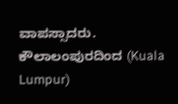ವಾಪಸ್ಸಾದರು. ಕೌಲಾಲಂಪುರದಿಂದ (Kuala Lumpur)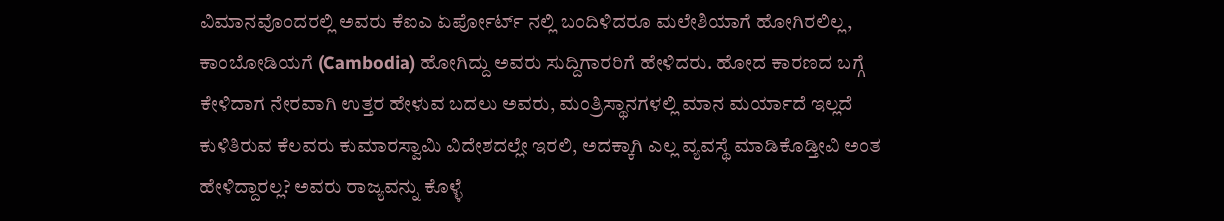ವಿಮಾನವೊಂದರಲ್ಲಿ ಅವರು ಕೆಐಎ ಏರ್ಪೋರ್ಟ್ ನಲ್ಲಿ ಬಂದಿಳಿದರೂ ಮಲೇಶಿಯಾಗೆ ಹೋಗಿರಲಿಲ್ಲ, ಕಾಂಬೋಡಿಯಗೆ (Cambodia) ಹೋಗಿದ್ದು ಅವರು ಸುದ್ದಿಗಾರರಿಗೆ ಹೇಳಿದರು. ಹೋದ ಕಾರಣದ ಬಗ್ಗೆ ಕೇಳಿದಾಗ ನೇರವಾಗಿ ಉತ್ತರ ಹೇಳುವ ಬದಲು ಅವರು, ಮಂತ್ರಿಸ್ಥಾನಗಳಲ್ಲಿ ಮಾನ ಮರ್ಯಾದೆ ಇಲ್ಲದೆ ಕುಳಿತಿರುವ ಕೆಲವರು ಕುಮಾರಸ್ವಾಮಿ ವಿದೇಶದಲ್ಲೇ ಇರಲಿ, ಅದಕ್ಕಾಗಿ ಎಲ್ಲ ವ್ಯವಸ್ಥೆ ಮಾಡಿಕೊಡ್ತೀವಿ ಅಂತ ಹೇಳಿದ್ದಾರಲ್ಲ? ಅವರು ರಾಜ್ಯವನ್ನು ಕೊಳ್ಳೆ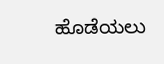ಹೊಡೆಯಲು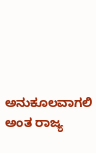ಅನುಕೂಲವಾಗಲಿ ಅಂತ ರಾಜ್ಯ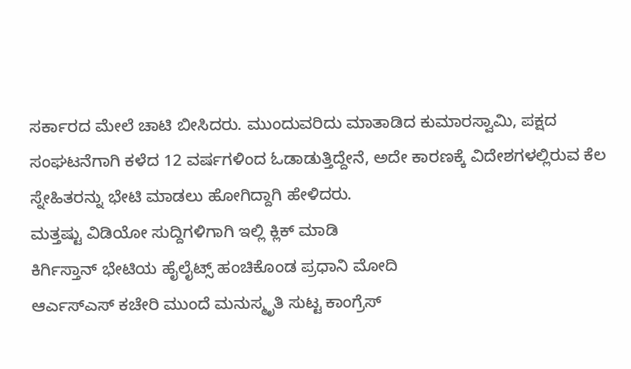ಸರ್ಕಾರದ ಮೇಲೆ ಚಾಟಿ ಬೀಸಿದರು. ಮುಂದುವರಿದು ಮಾತಾಡಿದ ಕುಮಾರಸ್ವಾಮಿ, ಪಕ್ಷದ ಸಂಘಟನೆಗಾಗಿ ಕಳೆದ 12 ವರ್ಷಗಳಿಂದ ಓಡಾಡುತ್ತಿದ್ದೇನೆ, ಅದೇ ಕಾರಣಕ್ಕೆ ವಿದೇಶಗಳಲ್ಲಿರುವ ಕೆಲ ಸ್ನೇಹಿತರನ್ನು ಭೇಟಿ ಮಾಡಲು ಹೋಗಿದ್ದಾಗಿ ಹೇಳಿದರು.
ಮತ್ತಷ್ಟು ವಿಡಿಯೋ ಸುದ್ದಿಗಳಿಗಾಗಿ ಇಲ್ಲಿ ಕ್ಲಿಕ್ ಮಾಡಿ
ಕಿರ್ಗಿಸ್ತಾನ್ ಭೇಟಿಯ ಹೈಲೈಟ್ಸ್ ಹಂಚಿಕೊಂಡ ಪ್ರಧಾನಿ ಮೋದಿ
ಆರ್ಎಸ್ಎಸ್ ಕಚೇರಿ ಮುಂದೆ ಮನುಸ್ಮೃತಿ ಸುಟ್ಟ ಕಾಂಗ್ರೆಸ್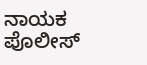ನಾಯಕ ಪೊಲೀಸ್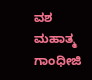ವಶ
ಮಹಾತ್ಮ ಗಾಂಧೀಜಿ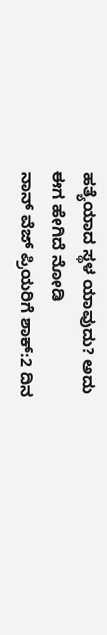ಹತ್ಯೆಯಾದ ಸ್ಥಳ ಯಾವುದು? ಅದು ಈಗ ಹೇಗಿದೆ ನೋಡಿ
ನಾನ್ ವೆಜ್ ಪ್ರಿಯರಿಗೆ ಶಾಕ್:2 ದಿನ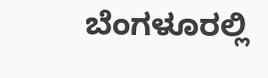ಬೆಂಗಳೂರಲ್ಲಿ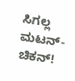ಸಿಗಲ್ಲ ಮಟನ್-ಚಿಕನ್!